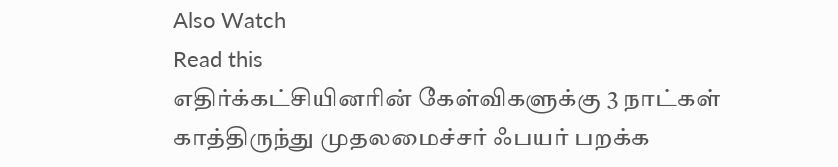Also Watch
Read this
எதிர்க்கட்சியினரின் கேள்விகளுக்கு 3 நாட்கள் காத்திருந்து முதலமைச்சர் ஃபயர் பறக்க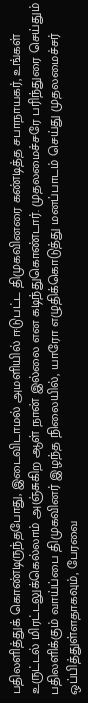பதிலளித்துக் கொண்டிருந்தபோது, இடைவிடாமல் அமளியில் ஈடுபட்ட திமுகவினரை கண்டித்த சபாநாயகர், உங்கள் உருட்டல் மிரட்டலுக்கெல்லாம் அஞ்சுகிற ஆள் நான் இல்லை என கடிந்துகொண்டார். முதலமைச்சரே பரிந்துரை செய்தும் பதிலளிக்கும் வாய்ப்பை திமுகவினர் இழந்த நிலையில், யாரோ எழுதிக்கொடுத்து மனப்பாடம் செய்து முதலமைச்சர் ஒப்பித்துள்ளதாகவும், பேரவை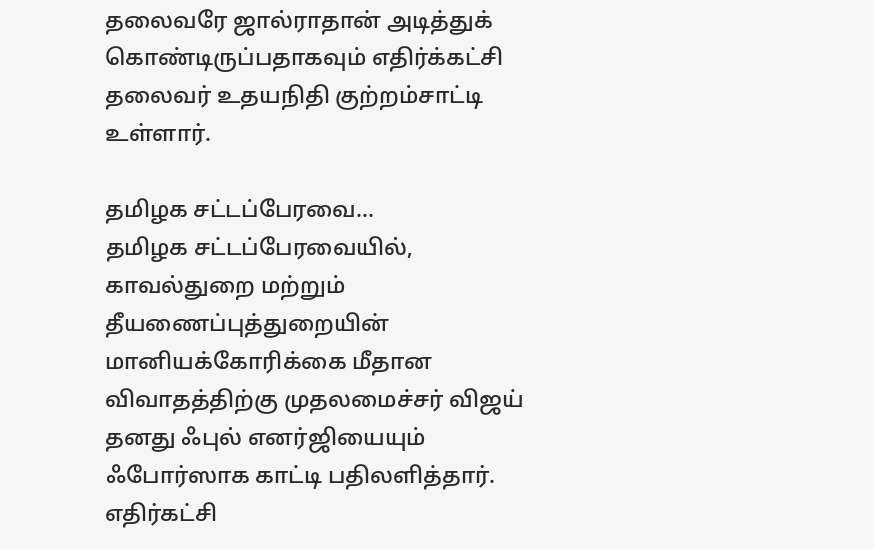தலைவரே ஜால்ராதான் அடித்துக் கொண்டிருப்பதாகவும் எதிர்க்கட்சி தலைவர் உதயநிதி குற்றம்சாட்டி உள்ளார்.

தமிழக சட்டப்பேரவை...
தமிழக சட்டப்பேரவையில், காவல்துறை மற்றும் தீயணைப்புத்துறையின் மானியக்கோரிக்கை மீதான விவாதத்திற்கு முதலமைச்சர் விஜய் தனது ஃபுல் எனர்ஜியையும் ஃபோர்ஸாக காட்டி பதிலளித்தார். எதிர்கட்சி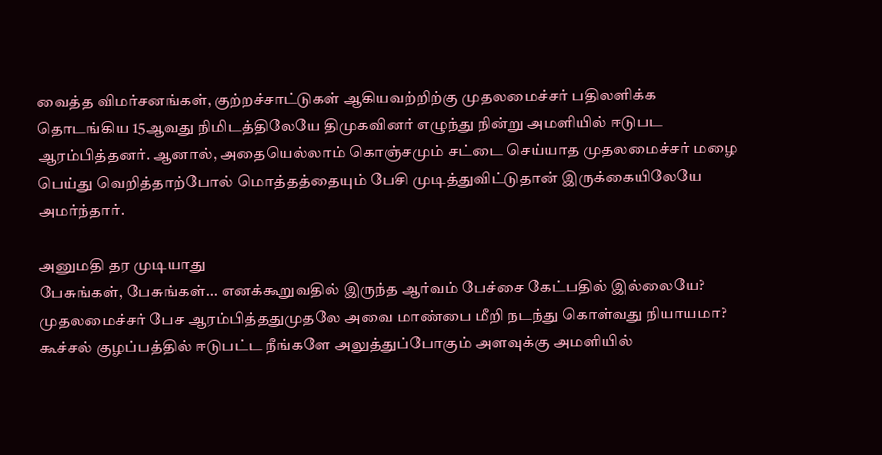வைத்த விமர்சனங்கள், குற்றச்சாட்டுகள் ஆகியவற்றிற்கு முதலமைச்சர் பதிலளிக்க தொடங்கிய 15ஆவது நிமிடத்திலேயே திமுகவினர் எழுந்து நின்று அமளியில் ஈடுபட ஆரம்பித்தனர். ஆனால், அதையெல்லாம் கொஞ்சமும் சட்டை செய்யாத முதலமைச்சர் மழை பெய்து வெறித்தாற்போல் மொத்தத்தையும் பேசி முடித்துவிட்டுதான் இருக்கையிலேயே அமர்ந்தார்.

அனுமதி தர முடியாது
பேசுங்கள், பேசுங்கள்... எனக்கூறுவதில் இருந்த ஆர்வம் பேச்சை கேட்பதில் இல்லையே? முதலமைச்சர் பேச ஆரம்பித்ததுமுதலே அவை மாண்பை மீறி நடந்து கொள்வது நியாயமா? கூச்சல் குழப்பத்தில் ஈடுபட்ட நீங்களே அலுத்துப்போகும் அளவுக்கு அமளியில்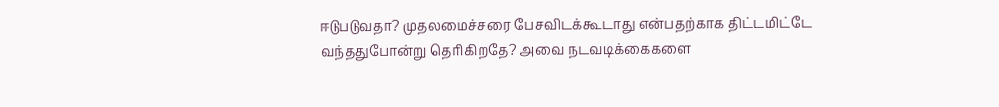ஈடுபடுவதா? முதலமைச்சரை பேசவிடக்கூடாது என்பதற்காக திட்டமிட்டே வந்ததுபோன்று தெரிகிறதே? அவை நடவடிக்கைகளை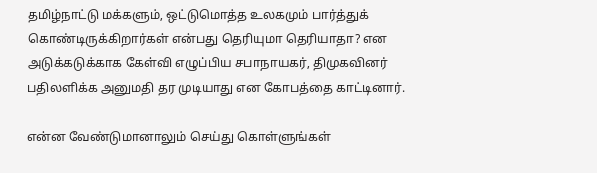தமிழ்நாட்டு மக்களும், ஒட்டுமொத்த உலகமும் பார்த்துக் கொண்டிருக்கிறார்கள் என்பது தெரியுமா தெரியாதா? என அடுக்கடுக்காக கேள்வி எழுப்பிய சபாநாயகர், திமுகவினர் பதிலளிக்க அனுமதி தர முடியாது என கோபத்தை காட்டினார்.

என்ன வேண்டுமானாலும் செய்து கொள்ளுங்கள்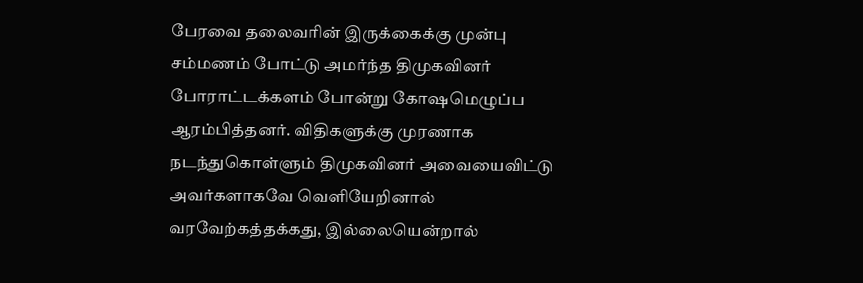பேரவை தலைவரின் இருக்கைக்கு முன்பு சம்மணம் போட்டு அமர்ந்த திமுகவினர் போராட்டக்களம் போன்று கோஷமெழுப்ப ஆரம்பித்தனர். விதிகளுக்கு முரணாக நடந்துகொள்ளும் திமுகவினர் அவையைவிட்டு அவர்களாகவே வெளியேறினால் வரவேற்கத்தக்கது, இல்லையென்றால்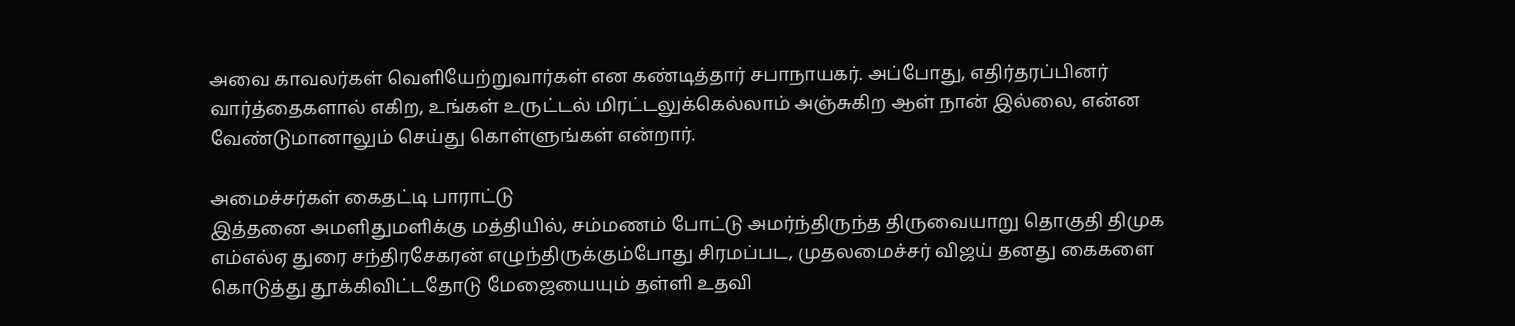அவை காவலர்கள் வெளியேற்றுவார்கள் என கண்டித்தார் சபாநாயகர். அப்போது, எதிர்தரப்பினர் வார்த்தைகளால் எகிற, உங்கள் உருட்டல் மிரட்டலுக்கெல்லாம் அஞ்சுகிற ஆள் நான் இல்லை, என்ன வேண்டுமானாலும் செய்து கொள்ளுங்கள் என்றார்.

அமைச்சர்கள் கைதட்டி பாராட்டு
இத்தனை அமளிதுமளிக்கு மத்தியில், சம்மணம் போட்டு அமர்ந்திருந்த திருவையாறு தொகுதி திமுக எம்எல்ஏ துரை சந்திரசேகரன் எழுந்திருக்கும்போது சிரமப்பட, முதலமைச்சர் விஜய் தனது கைகளை கொடுத்து தூக்கிவிட்டதோடு மேஜையையும் தள்ளி உதவி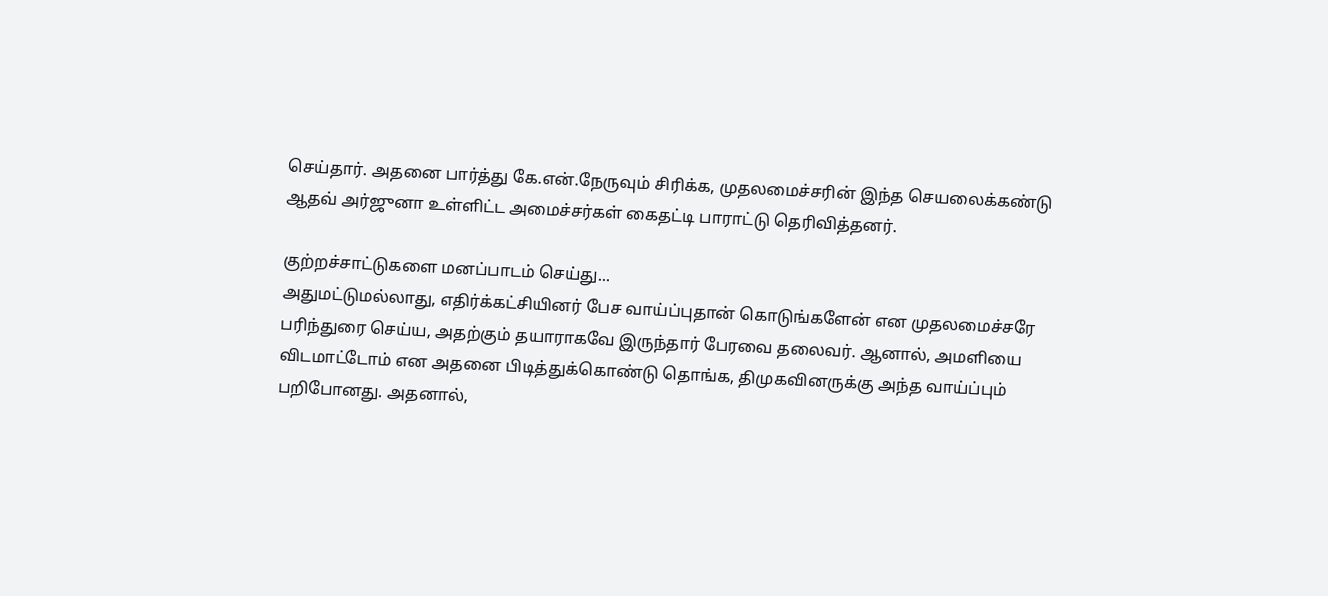செய்தார். அதனை பார்த்து கே.என்.நேருவும் சிரிக்க, முதலமைச்சரின் இந்த செயலைக்கண்டு ஆதவ் அர்ஜுனா உள்ளிட்ட அமைச்சர்கள் கைதட்டி பாராட்டு தெரிவித்தனர்.

குற்றச்சாட்டுகளை மனப்பாடம் செய்து...
அதுமட்டுமல்லாது, எதிர்க்கட்சியினர் பேச வாய்ப்புதான் கொடுங்களேன் என முதலமைச்சரே பரிந்துரை செய்ய, அதற்கும் தயாராகவே இருந்தார் பேரவை தலைவர். ஆனால், அமளியை விடமாட்டோம் என அதனை பிடித்துக்கொண்டு தொங்க, திமுகவினருக்கு அந்த வாய்ப்பும் பறிபோனது. அதனால்,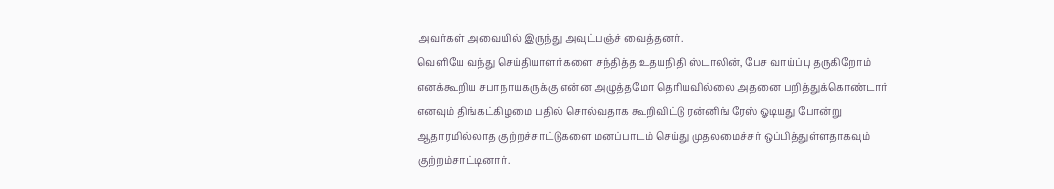அவர்கள் அவையில் இருந்து அவுட்பஞ்ச் வைத்தனர்.
வெளியே வந்து செய்தியாளர்களை சந்தித்த உதயநிதி ஸ்டாலின், பேச வாய்ப்பு தருகிறோம் எனக்கூறிய சபாநாயகருக்கு என்ன அழுத்தமோ தெரியவில்லை அதனை பறித்துக்கொண்டார் எனவும் திங்கட்கிழமை பதில் சொல்வதாக கூறிவிட்டு ரன்னிங் ரேஸ் ஓடியது போன்று ஆதாரமில்லாத குற்றச்சாட்டுகளை மனப்பாடம் செய்து முதலமைச்சர் ஒப்பித்துள்ளதாகவும் குற்றம்சாட்டினார்.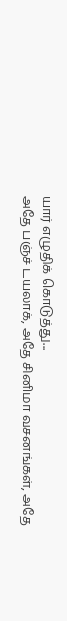யார் எழுதிக் கொடுத்து...
அதே பஞ்ச் டயலாக், அதே சினிமா வசனங்கள், அதே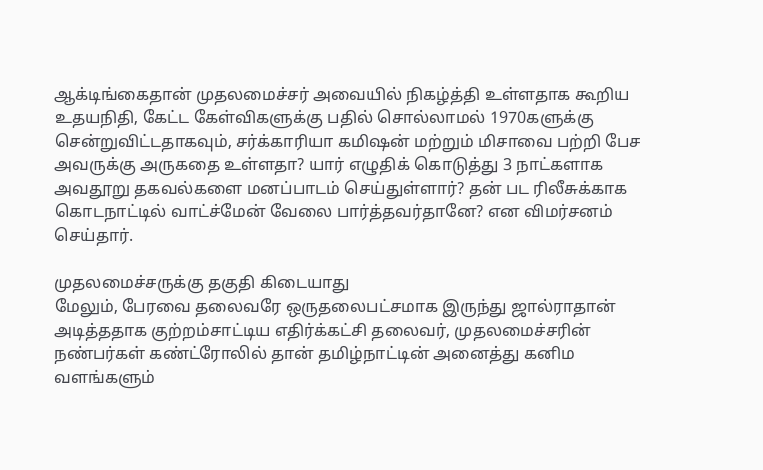ஆக்டிங்கைதான் முதலமைச்சர் அவையில் நிகழ்த்தி உள்ளதாக கூறிய உதயநிதி, கேட்ட கேள்விகளுக்கு பதில் சொல்லாமல் 1970களுக்கு சென்றுவிட்டதாகவும், சர்க்காரியா கமிஷன் மற்றும் மிசாவை பற்றி பேச அவருக்கு அருகதை உள்ளதா? யார் எழுதிக் கொடுத்து 3 நாட்களாக அவதூறு தகவல்களை மனப்பாடம் செய்துள்ளார்? தன் பட ரிலீசுக்காக கொடநாட்டில் வாட்ச்மேன் வேலை பார்த்தவர்தானே? என விமர்சனம் செய்தார்.

முதலமைச்சருக்கு தகுதி கிடையாது
மேலும், பேரவை தலைவரே ஒருதலைபட்சமாக இருந்து ஜால்ராதான் அடித்ததாக குற்றம்சாட்டிய எதிர்க்கட்சி தலைவர், முதலமைச்சரின் நண்பர்கள் கண்ட்ரோலில் தான் தமிழ்நாட்டின் அனைத்து கனிம வளங்களும்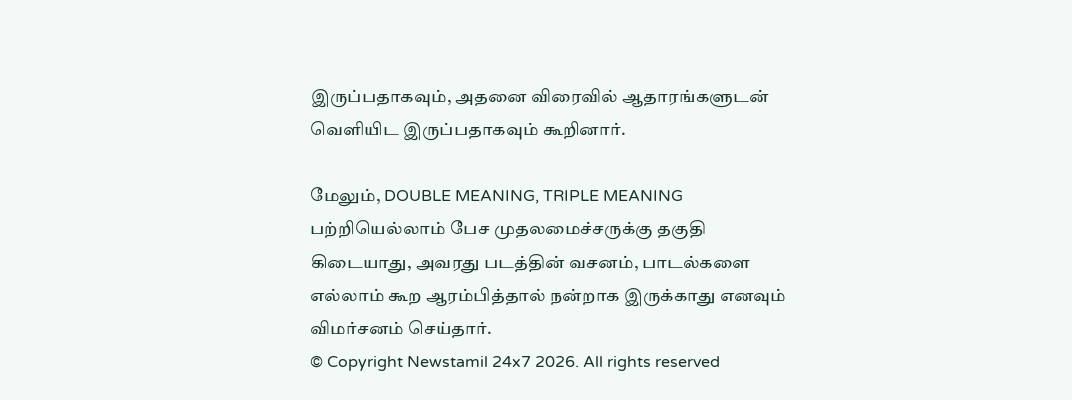இருப்பதாகவும், அதனை விரைவில் ஆதாரங்களுடன் வெளியிட இருப்பதாகவும் கூறினார்.

மேலும், DOUBLE MEANING, TRIPLE MEANING பற்றியெல்லாம் பேச முதலமைச்சருக்கு தகுதி கிடையாது, அவரது படத்தின் வசனம், பாடல்களை எல்லாம் கூற ஆரம்பித்தால் நன்றாக இருக்காது எனவும் விமர்சனம் செய்தார்.
© Copyright Newstamil 24x7 2026. All rights reserved